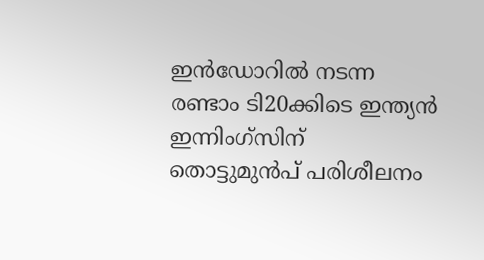ഇന്‍ഡോറില്‍ നടന്ന രണ്ടാം ടി20ക്കിടെ ഇന്ത്യന്‍ ഇന്നിംഗ്‌സിന് തൊട്ടുമുന്‍പ് പരിശീലനം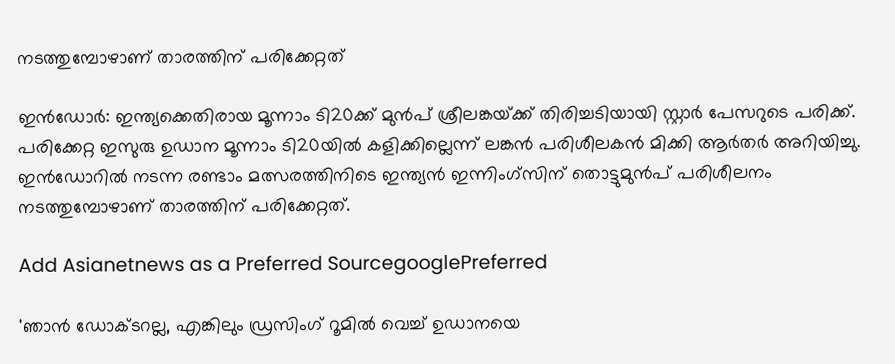നടത്തുമ്പോഴാണ് താരത്തിന് പരിക്കേറ്റത്

ഇന്‍ഡോര്‍: ഇന്ത്യക്കെതിരായ മൂന്നാം ടി20ക്ക് മുന്‍പ് ശ്രീലങ്കയ്‌ക്ക് തിരിച്ചടിയായി സ്റ്റാര്‍ പേസറുടെ പരിക്ക്. പരിക്കേറ്റ ഇസുരു ഉഡാന മൂന്നാം ടി20യില്‍ കളിക്കില്ലെന്ന് ലങ്കന്‍ പരിശീലകന്‍ മിക്കി ആര്‍തര്‍ അറിയിച്ചു. ഇന്‍ഡോറില്‍ നടന്ന രണ്ടാം മത്സരത്തിനിടെ ഇന്ത്യന്‍ ഇന്നിംഗ്‌സിന് തൊട്ടുമുന്‍പ് പരിശീലനം നടത്തുമ്പോഴാണ് താരത്തിന് പരിക്കേറ്റത്.

Add Asianetnews as a Preferred SourcegooglePreferred

'ഞാന്‍ ഡോക്‌ടറല്ല, എങ്കിലും ഡ്രസിംഗ് റൂമില്‍ വെച്ച് ഉഡാനയെ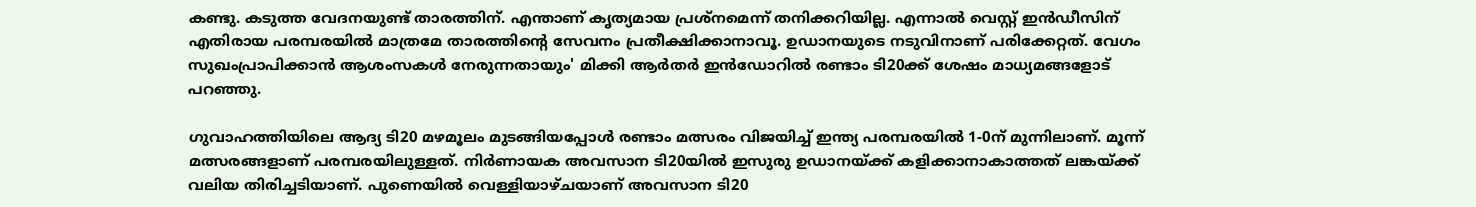കണ്ടു. കടുത്ത വേദനയുണ്ട് താരത്തിന്. എന്താണ് കൃത്യമായ പ്രശ്‌നമെന്ന് തനിക്കറിയില്ല. എന്നാല്‍ വെസ്റ്റ് ഇന്‍ഡീസിന് എതിരായ പരമ്പരയില്‍ മാത്രമേ താരത്തിന്‍റെ സേവനം പ്രതീക്ഷിക്കാനാവൂ. ഉഡാനയുടെ നടുവിനാണ് പരിക്കേറ്റത്. വേഗം സുഖംപ്രാപിക്കാന്‍ ആശംസകള്‍ നേരുന്നതായും' മിക്കി ആര്‍തര്‍ ഇന്‍ഡോറില്‍ രണ്ടാം ടി20ക്ക് ശേഷം മാധ്യമങ്ങളോട് പറഞ്ഞു.

ഗുവാഹത്തിയിലെ ആദ്യ ടി20 മഴമൂലം മുടങ്ങിയപ്പോള്‍ രണ്ടാം മത്സരം വിജയിച്ച് ഇന്ത്യ പരമ്പരയില്‍ 1-0ന് മുന്നിലാണ്. മൂന്ന് മത്സരങ്ങളാണ് പരമ്പരയിലുള്ളത്. നിര്‍ണായക അവസാന ടി20യില്‍ ഇസുരു ഉഡാനയ്‌ക്ക് കളിക്കാനാകാത്തത് ലങ്കയ്‌ക്ക് വലിയ തിരിച്ചടിയാണ്. പുണെയിൽ വെള്ളിയാഴ്‌ചയാണ് അവസാന ടി20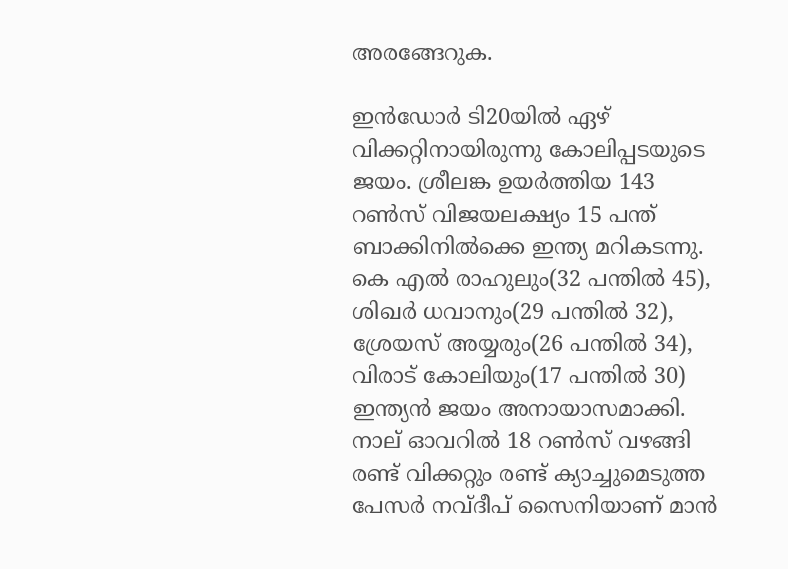അരങ്ങേറുക.

ഇന്‍ഡോര്‍ ടി20യില്‍ ഏഴ് വിക്കറ്റിനായിരുന്നു കോലിപ്പടയുടെ ജയം. ശ്രീലങ്ക ഉയര്‍ത്തിയ 143 റൺസ് വിജയലക്ഷ്യം 15 പന്ത് ബാക്കിനിൽക്കെ ഇന്ത്യ മറികടന്നു. കെ എല്‍ രാഹുലും(32 പന്തില്‍ 45), ശിഖര്‍ ധവാനും(29 പന്തില്‍ 32), ശ്രേയസ് അയ്യരും(26 പന്തില്‍ 34), വിരാട് കോലിയും(17 പന്തില്‍ 30) ഇന്ത്യന്‍ ജയം അനായാസമാക്കി. നാല് ഓവറില്‍ 18 റണ്‍സ് വഴങ്ങി രണ്ട് വിക്കറ്റും രണ്ട് ക്യാച്ചുമെടുത്ത പേസര്‍ നവ്ദീപ് സൈനിയാണ് മാന്‍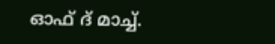ഓഫ് ദ് മാച്ച്.